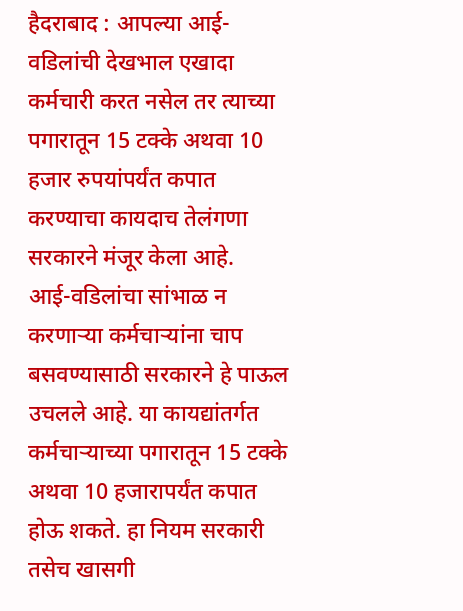हैदराबाद : आपल्या आई-वडिलांची देखभाल एखादा कर्मचारी करत नसेल तर त्याच्या पगारातून 15 टक्के अथवा 10 हजार रुपयांपर्यंत कपात करण्याचा कायदाच तेलंगणा सरकारने मंजूर केला आहे.
आई-वडिलांचा सांभाळ न करणाऱ्या कर्मचाऱ्यांना चाप बसवण्यासाठी सरकारने हे पाऊल उचलले आहे. या कायद्यांतर्गत कर्मचाऱ्याच्या पगारातून 15 टक्के अथवा 10 हजारापर्यंत कपात होऊ शकते. हा नियम सरकारी तसेच खासगी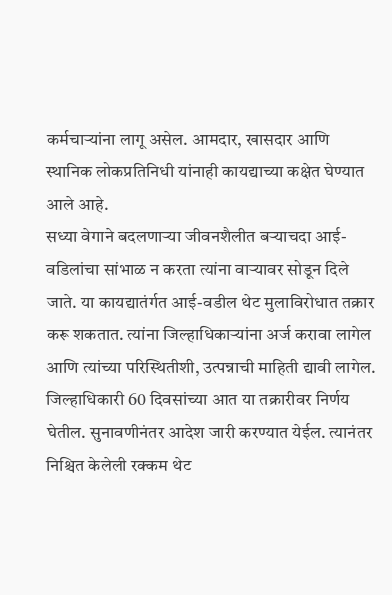कर्मचाऱ्यांना लागू असेल. आमदार, खासदार आणि स्थानिक लोकप्रतिनिधी यांनाही कायद्याच्या कक्षेत घेण्यात आले आहे.
सध्या वेगाने बदलणाऱ्या जीवनशैलीत बऱ्याचदा आई-वडिलांचा सांभाळ न करता त्यांना वाऱ्यावर सोडून दिले जाते. या कायद्यातंर्गत आई-वडील थेट मुलाविरोधात तक्रार करू शकतात. त्यांना जिल्हाधिकाऱ्यांना अर्ज करावा लागेल आणि त्यांच्या परिस्थितीशी, उत्पन्नाची माहिती द्यावी लागेल. जिल्हाधिकारी 60 दिवसांच्या आत या तक्रारीवर निर्णय घेतील. सुनावणीनंतर आदेश जारी करण्यात येईल. त्यानंतर निश्चित केलेली रक्कम थेट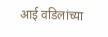आई वडिलांच्या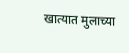खात्यात मुलाच्या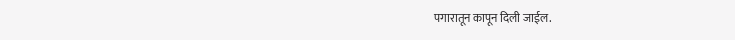पगारातून कापून दिली जाईल.